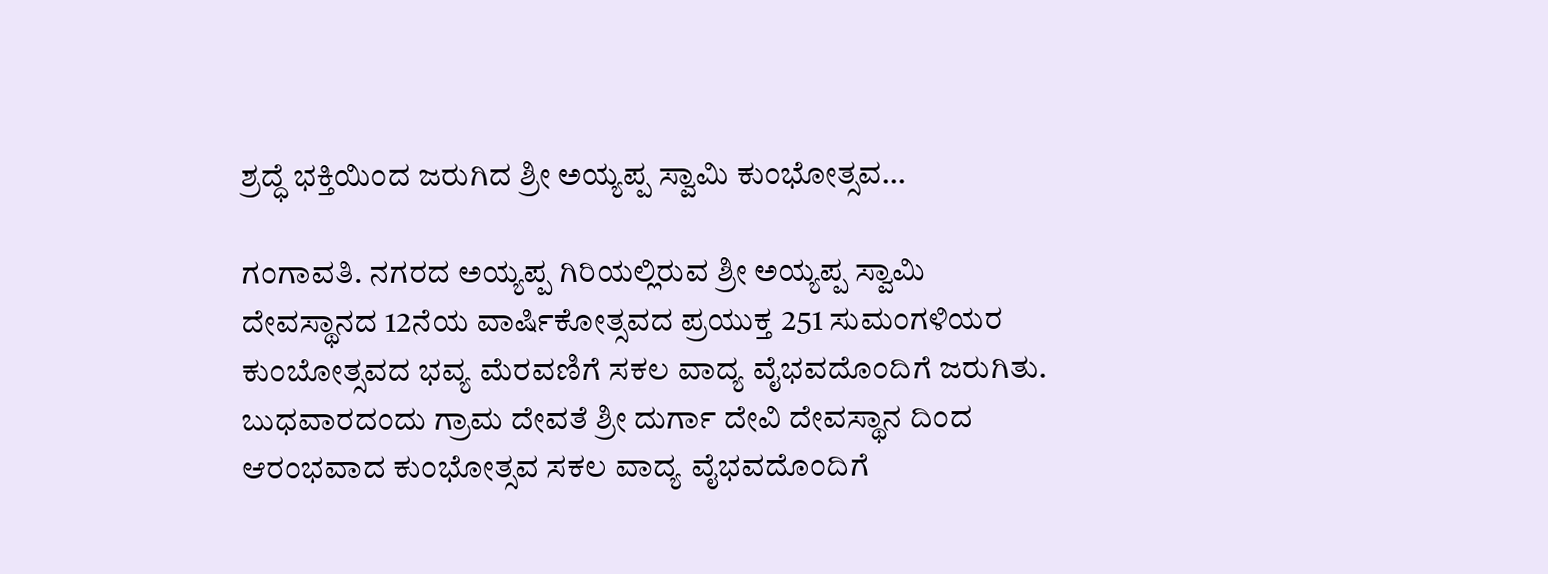ಶ್ರದ್ಧೆ ಭಕ್ತಿಯಿಂದ ಜರುಗಿದ ಶ್ರೀ ಅಯ್ಯಪ್ಪ ಸ್ವಾಮಿ ಕುಂಭೋತ್ಸವ…

ಗಂಗಾವತಿ. ನಗರದ ಅಯ್ಯಪ್ಪ ಗಿರಿಯಲ್ಲಿರುವ ಶ್ರೀ ಅಯ್ಯಪ್ಪ ಸ್ವಾಮಿ ದೇವಸ್ಥಾನದ 12ನೆಯ ವಾರ್ಷಿಕೋತ್ಸವದ ಪ್ರಯುಕ್ತ 251 ಸುಮಂಗಳಿಯರ ಕುಂಬೋತ್ಸವದ ಭವ್ಯ ಮೆರವಣಿಗೆ ಸಕಲ ವಾದ್ಯ ವೈಭವದೊಂದಿಗೆ ಜರುಗಿತು. ಬುಧವಾರದಂದು ಗ್ರಾಮ ದೇವತೆ ಶ್ರೀ ದುರ್ಗಾ ದೇವಿ ದೇವಸ್ಥಾನ ದಿಂದ ಆರಂಭವಾದ ಕುಂಭೋತ್ಸವ ಸಕಲ ವಾದ್ಯ ವೈಭವದೊಂದಿಗೆ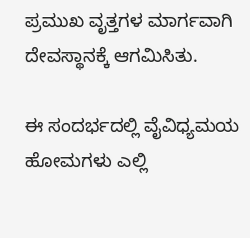ಪ್ರಮುಖ ವೃತ್ತಗಳ ಮಾರ್ಗವಾಗಿ ದೇವಸ್ಥಾನಕ್ಕೆ ಆಗಮಿಸಿತು.

ಈ ಸಂದರ್ಭದಲ್ಲಿ ವೈವಿಧ್ಯಮಯ ಹೋಮಗಳು ಎಲ್ಲಿ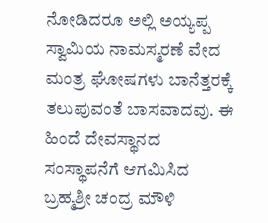ನೋಡಿದರೂ ಅಲ್ಲಿ ಅಯ್ಯಪ್ಪ ಸ್ವಾಮಿಯ ನಾಮಸ್ಮರಣೆ ವೇದ ಮಂತ್ರ ಘೋಷಗಳು ಬಾನೆತ್ತರಕ್ಕೆ ತಲುಪುವಂತೆ ಬಾಸವಾದವು. ಈ ಹಿಂದೆ ದೇವಸ್ಥಾನದ ಸಂಸ್ಥಾಪನೆಗೆ ಆಗಮಿಸಿದ ಬ್ರಹ್ಮಶ್ರೀ ಚಂದ್ರ ಮೌಳಿ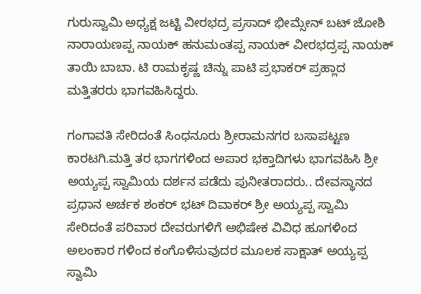ಗುರುಸ್ವಾಮಿ ಅಧ್ಯಕ್ಷ ಜಟ್ಟಿ ವೀರಭದ್ರ ಪ್ರಸಾದ್ ಭೀಮ್ಸೇನ್ ಬಟ್ ಜೋಶಿ ನಾರಾಯಣಪ್ಪ ನಾಯಕ್ ಹನುಮಂತಪ್ಪ ನಾಯಕ್ ವೀರಭದ್ರಪ್ಪ ನಾಯಕ್ ತಾಯಿ ಬಾಬಾ. ಟಿ ರಾಮಕೃಷ್ಣ ಚಿನ್ನು ಪಾಟಿ ಪ್ರಭಾಕರ್ ಪ್ರಹ್ಲಾದ ಮತ್ತಿತರರು ಭಾಗವಹಿಸಿದ್ದರು.

ಗಂಗಾವತಿ ಸೇರಿದಂತೆ ಸಿಂಧನೂರು ಶ್ರೀರಾಮನಗರ ಬಸಾಪಟ್ಟಣ ಕಾರಟಗಿ.ಮತ್ತಿ ತರ ಭಾಗಗಳಿಂದ ಅಪಾರ ಭಕ್ತಾದಿಗಳು ಭಾಗವಹಿಸಿ ಶ್ರೀ ಅಯ್ಯಪ್ಪ ಸ್ವಾಮಿಯ ದರ್ಶನ ಪಡೆದು ಪುನೀತರಾದರು.. ದೇವಸ್ಥಾನದ ಪ್ರಧಾನ ಅರ್ಚಕ ಶಂಕರ್ ಭಟ್ ದಿವಾಕರ್ ಶ್ರೀ ಅಯ್ಯಪ್ಪ ಸ್ವಾಮಿ ಸೇರಿದಂತೆ ಪರಿವಾರ ದೇವರುಗಳಿಗೆ ಅಭಿಷೇಕ ವಿವಿಧ ಹೂಗಳಿಂದ ಅಲಂಕಾರ ಗಳಿಂದ ಕಂಗೊಳಿಸುವುದರ ಮೂಲಕ ಸಾಕ್ಷಾತ್ ಅಯ್ಯಪ್ಪ ಸ್ವಾಮಿ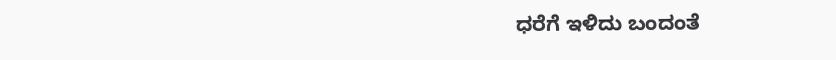ಧರೆಗೆ ಇಳಿದು ಬಂದಂತೆ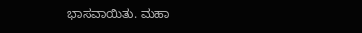ಭಾಸವಾಯಿತು. ಮಹಾ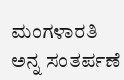ಮಂಗಳಾರತಿ ಅನ್ನ ಸಂತರ್ಪಣೆ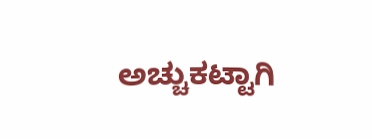ಅಚ್ಚುಕಟ್ಟಾಗಿ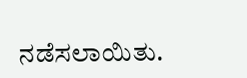ನಡೆಸಲಾಯಿತು.